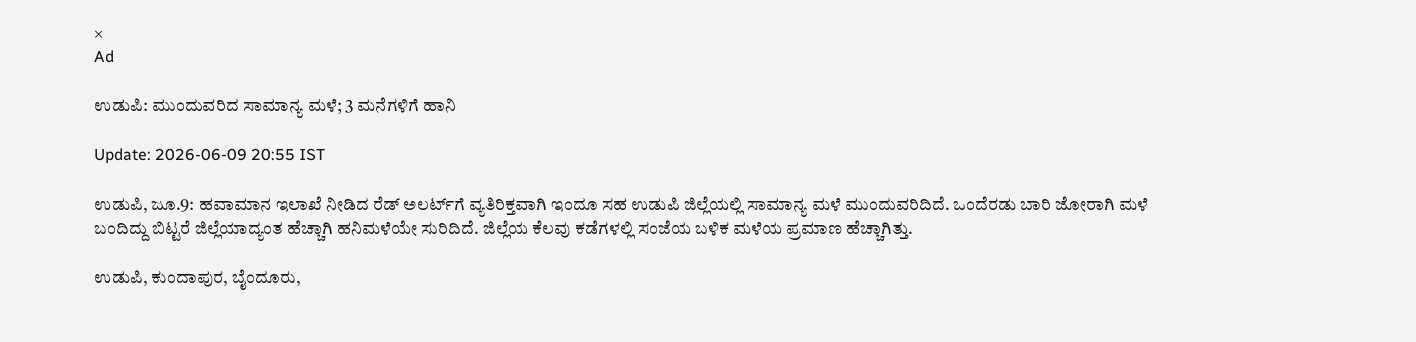×
Ad

ಉಡುಪಿ: ಮುಂದುವರಿದ ಸಾಮಾನ್ಯ ಮಳೆ; 3 ಮನೆಗಳಿಗೆ ಹಾನಿ

Update: 2026-06-09 20:55 IST

ಉಡುಪಿ, ಜೂ.9: ಹವಾಮಾನ ಇಲಾಖೆ ನೀಡಿದ ರೆಡ್ ಅಲರ್ಟ್‌ಗೆ ವ್ಯತಿರಿಕ್ತವಾಗಿ ಇಂದೂ ಸಹ ಉಡುಪಿ ಜಿಲ್ಲೆಯಲ್ಲಿ ಸಾಮಾನ್ಯ ಮಳೆ ಮುಂದುವರಿದಿದೆ. ಒಂದೆರಡು ಬಾರಿ ಜೋರಾಗಿ ಮಳೆ ಬಂದಿದ್ದು ಬಿಟ್ಟರೆ ಜಿಲ್ಲೆಯಾದ್ಯಂತ ಹೆಚ್ಚಾಗಿ ಹನಿಮಳೆಯೇ ಸುರಿದಿದೆ. ಜಿಲ್ಲೆಯ ಕೆಲವು ಕಡೆಗಳಲ್ಲಿ ಸಂಜೆಯ ಬಳಿಕ ಮಳೆಯ ಪ್ರಮಾಣ ಹೆಚ್ಚಾಗಿತ್ತು.

ಉಡುಪಿ, ಕುಂದಾಪುರ, ಬೈಂದೂರು,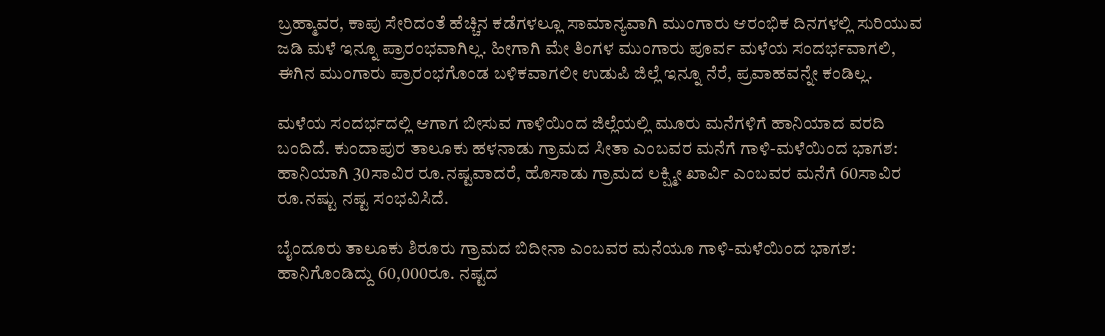ಬ್ರಹ್ಮಾವರ, ಕಾಪು ಸೇರಿದಂತೆ ಹೆಚ್ಚಿನ ಕಡೆಗಳಲ್ಲೂ ಸಾಮಾನ್ಯವಾಗಿ ಮುಂಗಾರು ಆರಂಭಿಕ ದಿನಗಳಲ್ಲಿ ಸುರಿಯುವ ಜಡಿ ಮಳೆ ಇನ್ನೂ ಪ್ರಾರಂಭವಾಗಿಲ್ಲ. ಹೀಗಾಗಿ ಮೇ ತಿಂಗಳ ಮುಂಗಾರು ಪೂರ್ವ ಮಳೆಯ ಸಂದರ್ಭವಾಗಲಿ, ಈಗಿನ ಮುಂಗಾರು ಪ್ರಾರಂಭಗೊಂಡ ಬಳಿಕವಾಗಲೀ ಉಡುಪಿ ಜಿಲ್ಲೆ ಇನ್ನೂ ನೆರೆ, ಪ್ರವಾಹವನ್ನೇ ಕಂಡಿಲ್ಲ.

ಮಳೆಯ ಸಂದರ್ಭದಲ್ಲಿ ಆಗಾಗ ಬೀಸುವ ಗಾಳಿಯಿಂದ ಜಿಲ್ಲೆಯಲ್ಲಿ ಮೂರು ಮನೆಗಳಿಗೆ ಹಾನಿಯಾದ ವರದಿ ಬಂದಿದೆ. ಕುಂದಾಪುರ ತಾಲೂಕು ಹಳನಾಡು ಗ್ರಾಮದ ಸೀತಾ ಎಂಬವರ ಮನೆಗೆ ಗಾಳಿ-ಮಳೆಯಿಂದ ಭಾಗಶ: ಹಾನಿಯಾಗಿ 30ಸಾವಿರ ರೂ.ನಷ್ಟವಾದರೆ, ಹೊಸಾಡು ಗ್ರಾಮದ ಲಕ್ಷ್ಮೀ ಖಾರ್ವಿ ಎಂಬವರ ಮನೆಗೆ 60ಸಾವಿರ ರೂ.ನಷ್ಟು ನಷ್ಟ ಸಂಭವಿಸಿದೆ.

ಬೈಂದೂರು ತಾಲೂಕು ಶಿರೂರು ಗ್ರಾಮದ ಬಿದೀನಾ ಎಂಬವರ ಮನೆಯೂ ಗಾಳಿ-ಮಳೆಯಿಂದ ಭಾಗಶ: ಹಾನಿಗೊಂಡಿದ್ದು 60,000ರೂ. ನಷ್ಟದ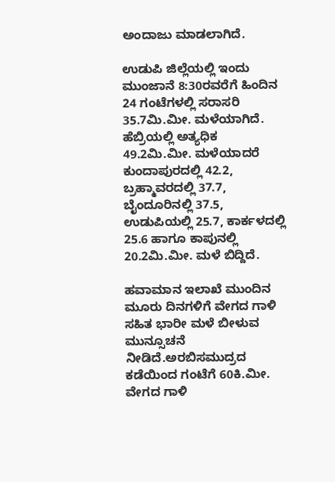ಅಂದಾಜು ಮಾಡಲಾಗಿದೆ.

ಉಡುಪಿ ಜಿಲ್ಲೆಯಲ್ಲಿ ಇಂದು ಮುಂಜಾನೆ 8:30ರವರೆಗೆ ಹಿಂದಿನ 24 ಗಂಟೆಗಳಲ್ಲಿ ಸರಾಸರಿ 35.7ಮಿ.ಮೀ. ಮಳೆಯಾಗಿದೆ. ಹೆಬ್ರಿಯಲ್ಲಿ ಅತ್ಯಧಿಕ 49.2ಮಿ.ಮೀ. ಮಳೆಯಾದರೆ ಕುಂದಾಪುರದಲ್ಲಿ 42.2, ಬ್ರಹ್ಮಾವರದಲ್ಲಿ 37.7, ಬೈಂದೂರಿನಲ್ಲಿ 37.5, ಉಡುಪಿಯಲ್ಲಿ 25.7, ಕಾರ್ಕಳದಲ್ಲಿ 25.6 ಹಾಗೂ ಕಾಪುನಲ್ಲಿ 20.2ಮಿ.ಮೀ. ಮಳೆ ಬಿದ್ದಿದೆ.

ಹವಾಮಾನ ಇಲಾಖೆ ಮುಂದಿನ ಮೂರು ದಿನಗಳಿಗೆ ವೇಗದ ಗಾಳಿ ಸಹಿತ ಭಾರೀ ಮಳೆ ಬೀಳುವ ಮುನ್ಸೂಚನೆ ನೀಡಿದೆ.ಅರಬಿಸಮುದ್ರದ ಕಡೆಯಿಂದ ಗಂಟೆಗೆ 60ಕಿ.ಮೀ. ವೇಗದ ಗಾಳಿ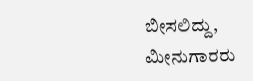ಬೀಸಲಿದ್ದು, ಮೀನುಗಾರರು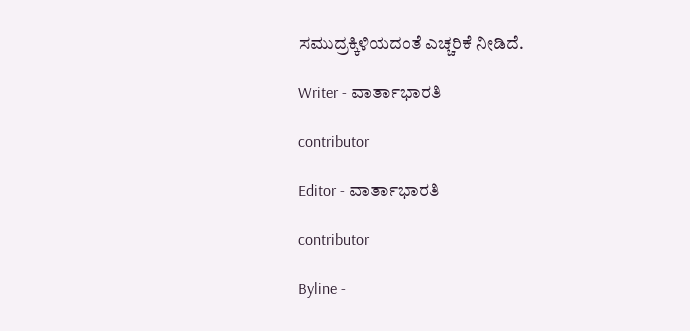ಸಮುದ್ರಕ್ಕಿಳಿಯದಂತೆ ಎಚ್ಚರಿಕೆ ನೀಡಿದೆ.

Writer - ವಾರ್ತಾಭಾರತಿ

contributor

Editor - ವಾರ್ತಾಭಾರತಿ

contributor

Byline -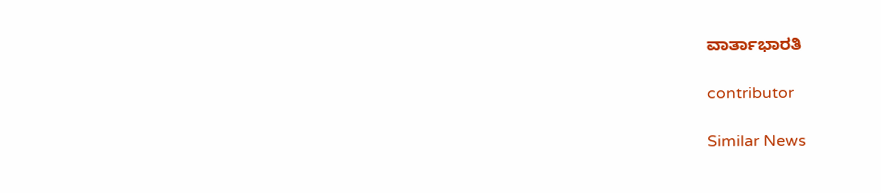ವಾರ್ತಾಭಾರತಿ

contributor

Similar News